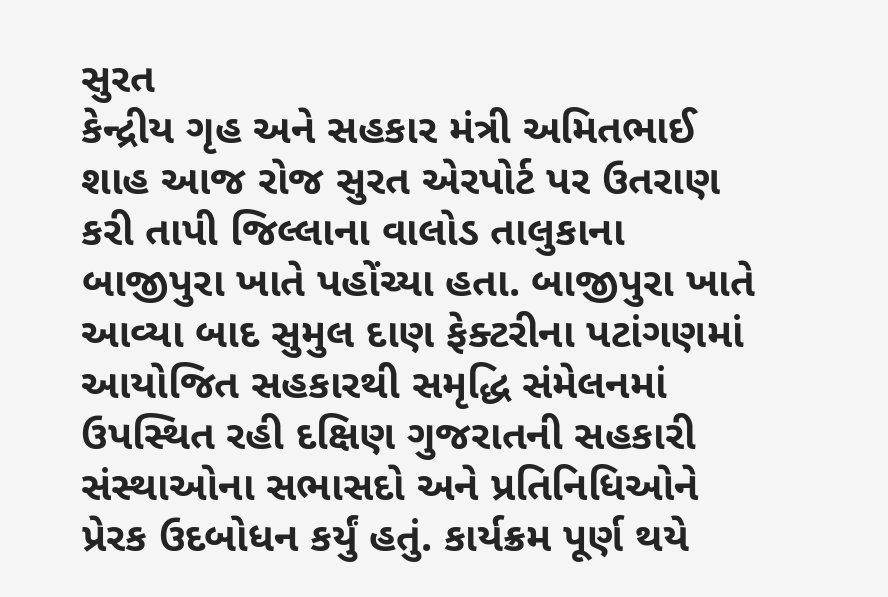સુરત
કેન્દ્રીય ગૃહ અને સહકાર મંત્રી અમિતભાઈ શાહ આજ રોજ સુરત એરપોર્ટ પર ઉતરાણ કરી તાપી જિલ્લાના વાલોડ તાલુકાના બાજીપુરા ખાતે પહોંચ્યા હતા. બાજીપુરા ખાતે આવ્યા બાદ સુમુલ દાણ ફેક્ટરીના પટાંગણમાં આયોજિત સહકારથી સમૃદ્ધિ સંમેલનમાં ઉપસ્થિત રહી દક્ષિણ ગુજરાતની સહકારી સંસ્થાઓના સભાસદો અને પ્રતિનિધિઓને પ્રેરક ઉદબોધન કર્યું હતું. કાર્યક્રમ પૂર્ણ થયે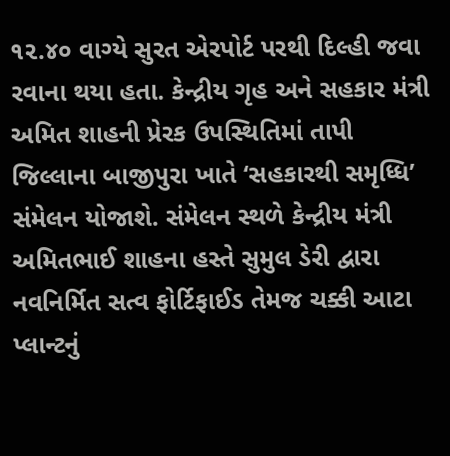૧૨.૪૦ વાગ્યે સુરત એરપોર્ટ પરથી દિલ્હી જવા રવાના થયા હતા. કેન્દ્રીય ગૃહ અને સહકાર મંત્રી અમિત શાહની પ્રેરક ઉપસ્થિતિમાં તાપી જિલ્લાના બાજીપુરા ખાતે ‘સહકારથી સમૃધ્ધિ’ સંમેલન યોજાશે. સંમેલન સ્થળે કેન્દ્રીય મંત્રી અમિતભાઈ શાહના હસ્તે સુમુલ ડેરી દ્વારા નવનિર્મિત સત્વ ફોર્ટિફાઈડ તેમજ ચક્કી આટા પ્લાન્ટનું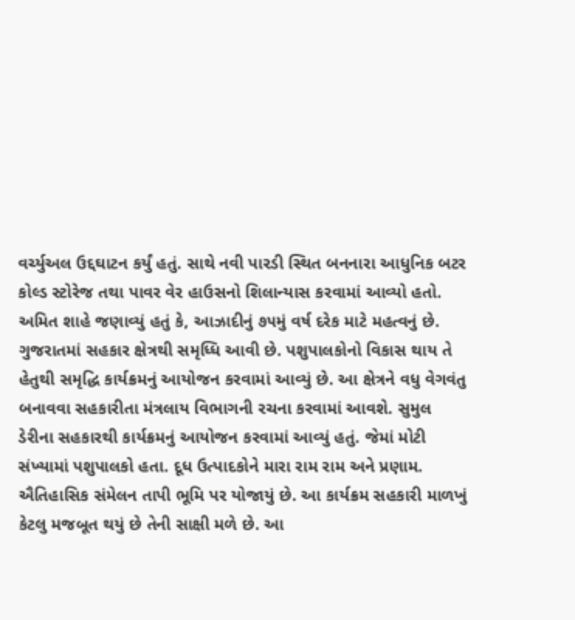વર્ચ્યુઅલ ઉદ્દઘાટન કર્યું હતું. સાથે નવી પારડી સ્થિત બનનારા આધુનિક બટર કોલ્ડ સ્ટોરેજ તથા પાવર વેર હાઉસનો શિલાન્યાસ કરવામાં આવ્યો હતો. અમિત શાહે જણાવ્યું હતું કે, આઝાદીનું ૭૫મું વર્ષ દરેક માટે મહત્વનું છે. ગુજરાતમાં સહકાર ક્ષેત્રથી સમૃધ્ધિ આવી છે. પશુપાલકોનો વિકાસ થાય તે હેતુથી સમૃદ્ધિ કાર્યક્રમનું આયોજન કરવામાં આવ્યું છે. આ ક્ષેત્રને વધુ વેગવંતુ બનાવવા સહકારીતા મંત્રલાય વિભાગની રચના કરવામાં આવશે. સુમુલ ડેરીના સહકારથી કાર્યક્રમનું આયોજન કરવામાં આવ્યું હતું. જેમાં મોટી સંખ્યામાં પશુપાલકો હતા. દૂધ ઉત્પાદકોને મારા રામ રામ અને પ્રણામ. ઐતિહાસિક સંમેલન તાપી ભૂમિ પર યોજાયું છે. આ કાર્યક્રમ સહકારી માળખું કેટલુ મજબૂત થયું છે તેની સાક્ષી મળે છે. આ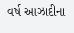વર્ષ આઝાદીના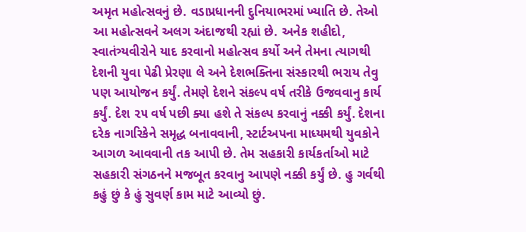અમૃત મહોત્સવનું છે. વડાપ્રધાનની દુનિયાભરમાં ખ્યાતિ છે. તેઓ આ મહોત્સવને અલગ અંદાજથી રહ્યાં છે. અનેક શહીદો, સ્વાતંત્ર્યવીરોને યાદ કરવાનો મહોત્સવ કર્યો અને તેમના ત્યાગથી દેશની યુવા પેઢી પ્રેરણા લે અને દેશભક્તિના સંસ્કારથી ભરાય તેવુ પણ આયોજન કર્યું. તેમણે દેશને સંકલ્પ વર્ષ તરીકે ઉજવવાનુ કાર્ય કર્યું. દેશ ૨૫ વર્ષ પછી ક્યા હશે તે સંકલ્પ કરવાનું નક્કી કર્યું. દેશના દરેક નાગરિકેને સમૃદ્ધ બનાવવાની, સ્ટાર્ટઅપના માધ્યમથી યુવકોને આગળ આવવાની તક આપી છે. તેમ સહકારી કાર્યકર્તાઓ માટે સહકારી સંગઠનને મજબૂત કરવાનુ આપણે નક્કી કર્યું છે. હુ ગર્વથી કહું છું કે હું સુવર્ણ કામ માટે આવ્યો છું.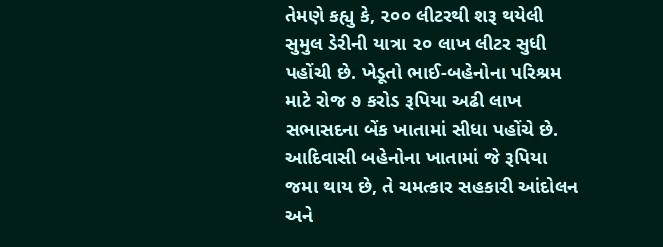તેમણે કહ્યુ કે, ૨૦૦ લીટરથી શરૂ થયેલી સુમુલ ડેરીની યાત્રા ૨૦ લાખ લીટર સુધી પહોંચી છે. ખેડૂતો ભાઈ-બહેનોના પરિશ્રમ માટે રોજ ૭ કરોડ રૂપિયા અઢી લાખ સભાસદના બેંક ખાતામાં સીધા પહોંચે છે. આદિવાસી બહેનોના ખાતામાં જે રૂપિયા જમા થાય છે, તે ચમત્કાર સહકારી આંદોલન અને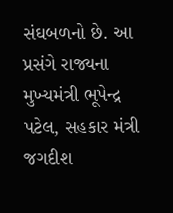સંઘબળનો છે. આ પ્રસંગે રાજ્યના મુખ્યમંત્રી ભૂપેન્દ્ર પટેલ, સહકાર મંત્રી જગદીશ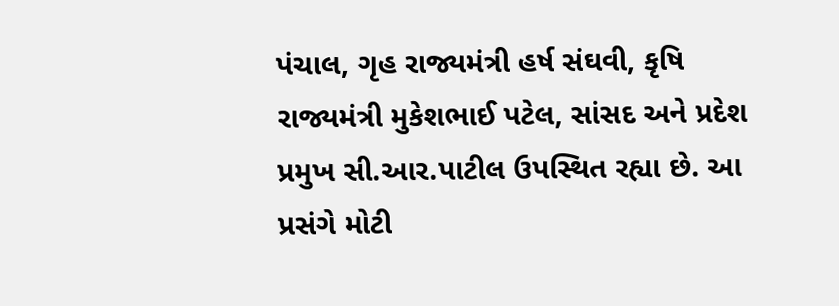પંચાલ, ગૃહ રાજ્યમંત્રી હર્ષ સંઘવી, કૃષિ રાજ્યમંત્રી મુકેશભાઈ પટેલ, સાંસદ અને પ્રદેશ પ્રમુખ સી.આર.પાટીલ ઉપસ્થિત રહ્યા છે. આ પ્રસંગે મોટી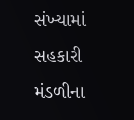સંખ્યામાં સહકારી મંડળીના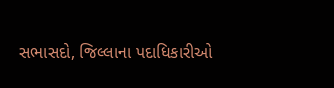સભાસદો, જિલ્લાના પદાધિકારીઓ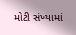મોટી સંખ્યામાં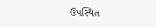ઉપસ્થિત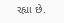રહ્યા છે.